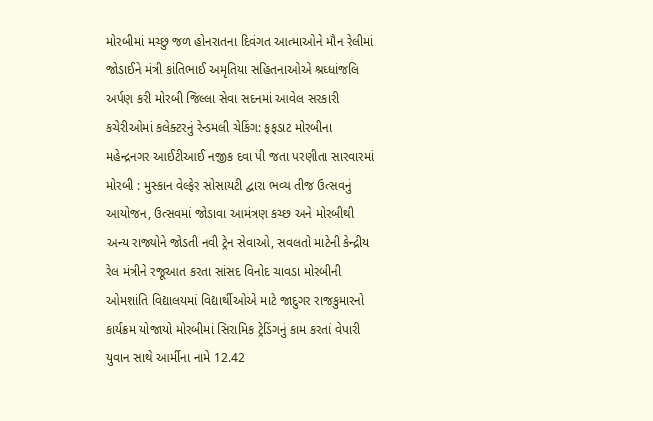મોરબીમાં મચ્છુ જળ હોનરાતના દિવંગત આત્માઓને મૌન રેલીમાં જોડાઈને મંત્રી કાંતિભાઈ અમૃતિયા સહિતનાઓએ શ્રધ્ધાંજલિ અર્પણ કરી મોરબી જિલ્લા સેવા સદનમાં આવેલ સરકારી કચેરીઓમાં કલેક્ટરનું રેન્ડમલી ચેકિંગ: ફફડાટ મોરબીના મહેન્દ્રનગર આઈટીઆઈ નજીક દવા પી જતા પરણીતા સારવારમાં મોરબી : મુસ્કાન વેલ્ફેર સોસાયટી દ્વારા ભવ્ય તીજ ઉત્સવનું આયોજન, ઉત્સવમાં જોડાવા આમંત્રણ કચ્છ અને મોરબીથી અન્ય રાજ્યોને જોડતી નવી ટ્રેન સેવાઓ, સવલતો માટેની કેન્દ્રીય રેલ મંત્રીને રજૂઆત કરતા સાંસદ વિનોદ ચાવડા મોરબીની ઓમશાંતિ વિદ્યાલયમાં વિદ્યાર્થીઓએ માટે જાદુગર રાજકુમારનો કાર્યક્રમ યોજાયો મોરબીમાં સિરામિક ટ્રેડિંગનું કામ કરતાં વેપારી યુવાન સાથે આર્મીના નામે 12.42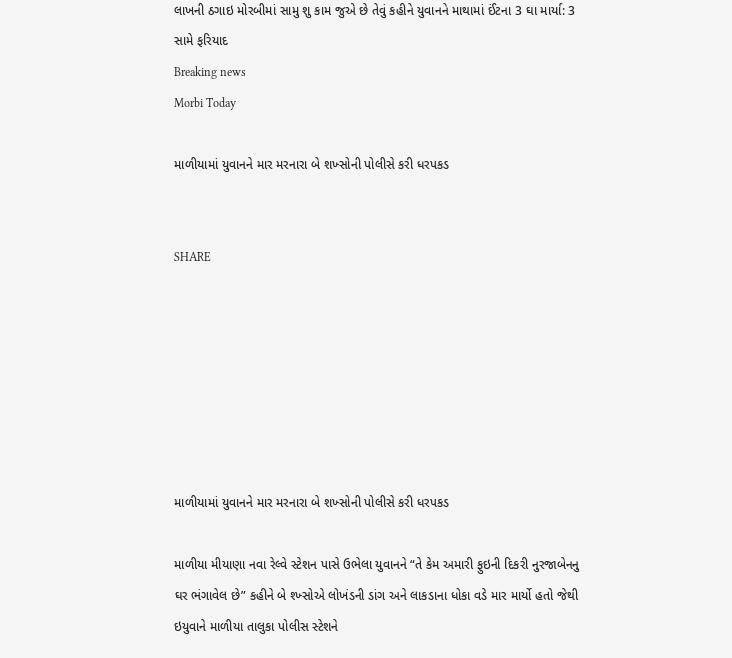લાખની ઠગાઇ મોરબીમાં સામુ શુ કામ જુએ છે તેવું કહીને યુવાનને માથામાં ઈંટના 3 ઘા માર્યા: 3 સામે ફરિયાદ
Breaking news
Morbi Today

માળીયામાં યુવાનને માર મરનારા બે શખ્સોની પોલીસે કરી ધરપકડ


SHARE







માળીયામાં યુવાનને માર મરનારા બે શખ્સોની પોલીસે કરી ધરપકડ

માળીયા મીયાણા નવા રેલ્વે સ્ટેશન પાસે ઉભેલા યુવાનને “તે કેમ અમારી ફુઇની દિકરી નુરજાબેનનુ ઘર ભંગાવેલ છે” કહીને બે શ્ખ્સોએ લોખંડની ડાંગ અને લાકડાના ધોકા વડે માર માર્યો હતો જેથી ઇયુવાને માળીયા તાલુકા પોલીસ સ્ટેશને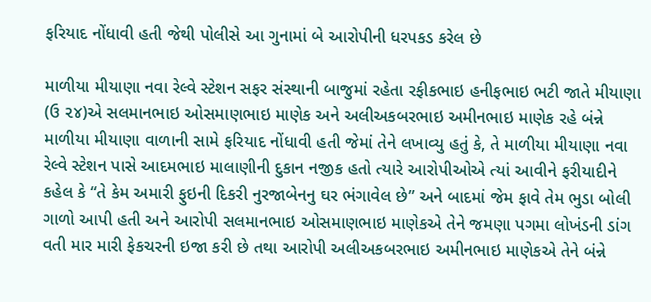ફરિયાદ નોંધાવી હતી જેથી પોલીસે આ ગુનામાં બે આરોપીની ધરપકડ કરેલ છે

માળીયા મીયાણા નવા રેલ્વે સ્ટેશન સફર સંસ્થાની બાજુમાં રહેતા રફીકભાઇ હનીફભાઇ ભટી જાતે મીયાણા (ઉ ૨૪)એ સલમાનભાઇ ઓસમાણભાઇ માણેક અને અલીઅકબરભાઇ અમીનભાઇ માણેક રહે બંન્ને માળીયા મીયાણા વાળાની સામે ફરિયાદ નોંધાવી હતી જેમાં તેને લખાવ્યુ હતું કે, તે માળીયા મીયાણા નવા રેલ્વે સ્ટેશન પાસે આદમભાઇ માલાણીની દુકાન નજીક હતો ત્યારે આરોપીઓએ ત્યાં આવીને ફરીયાદીને કહેલ કે “તે કેમ અમારી ફુઇની દિકરી નુરજાબેનનુ ઘર ભંગાવેલ છે” અને બાદમાં જેમ ફાવે તેમ ભુડા બોલી ગાળો આપી હતી અને આરોપી સલમાનભાઇ ઓસમાણભાઇ માણેકએ તેને જમણા પગમા લોખંડની ડાંગ વતી માર મારી ફેકચરની ઇજા કરી છે તથા આરોપી અલીઅકબરભાઇ અમીનભાઇ માણેકએ તેને બંન્ને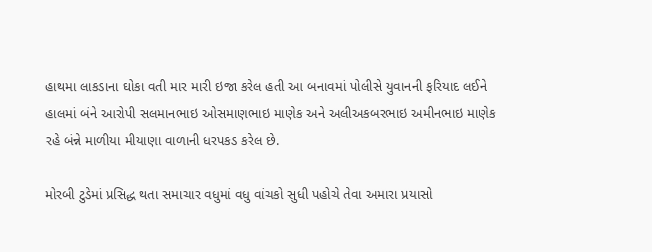હાથમા લાકડાના ઘોકા વતી માર મારી ઇજા કરેલ હતી આ બનાવમાં પોલીસે યુવાનની ફરિયાદ લઈને હાલમાં બંને આરોપી સલમાનભાઇ ઓસમાણભાઇ માણેક અને અલીઅકબરભાઇ અમીનભાઇ માણેક રહે બંન્ને માળીયા મીયાણા વાળાની ધરપકડ કરેલ છે.

મોરબી ટુડેમાં પ્રસિદ્ધ થતા સમાચાર વધુમાં વધુ વાંચકો સુધી પહોચે તેવા અમારા પ્રયાસો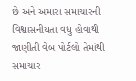છે અને અમારા સમાચારની વિશ્વાસનીયતા વધુ હોવાથી જાણીતી વેબ પોર્ટલો તેમાંથી સમાચાર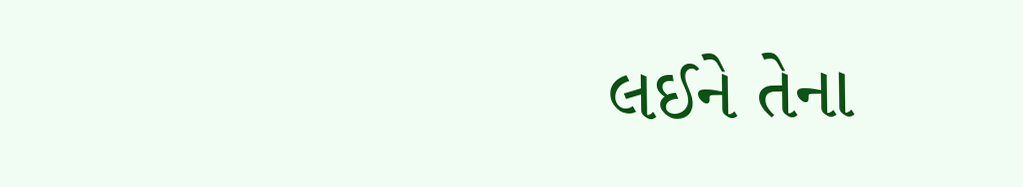લઈને તેના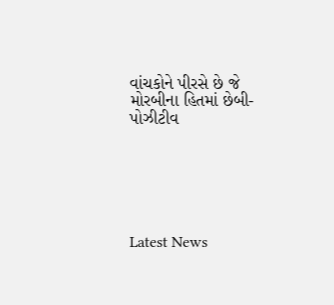વાંચકોને પીરસે છે જે મોરબીના હિતમાં છેબી- પોઝીટીવ






Latest News